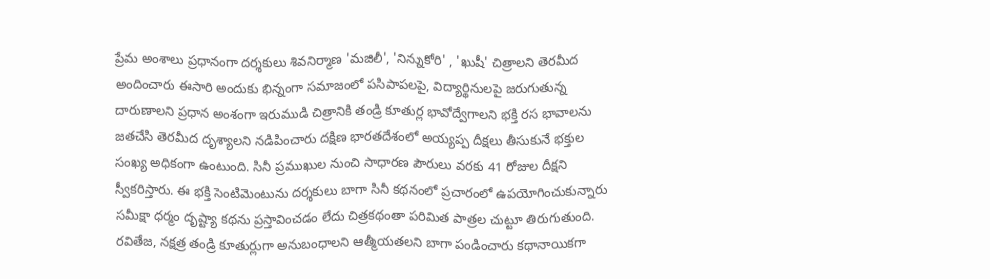ప్రేమ అంశాలు ప్రధానంగా దర్శకులు శివనిర్మాణ 'మజిలీ', 'నిన్నుకోరి' , 'ఖుషీ' చిత్రాలని తెరమీద అందించారు ఈసారి అందుకు భిన్నంగా సమాజంలో పసిపాపలపై, విద్యార్థినులపై జరుగుతున్న దారుణాలని ప్రధాన అంశంగా ఇరుముడి చిత్రానికి తండ్రి కూతుర్ల భావోద్వేగాలని భక్తి రస భావాలను జతచేసి తెరమీద దృశ్యాలని నడిపించారు దక్షిణ భారతదేశంలో అయ్యప్ప దీక్షలు తీసుకునే భక్తుల సంఖ్య అధికంగా ఉంటుంది. సినీ ప్రముఖుల నుంచి సాధారణ పౌరులు వరకు 41 రోజుల దీక్షని స్వీకరిస్తారు. ఈ భక్తి సెంటిమెంటును దర్శకులు బాగా సినీ కథనంలో ప్రచారంలో ఉపయోగించుకున్నారు సమీక్షా ధర్మం దృష్ట్యా కథను ప్రస్తావించడం లేదు చిత్రకథంతా పరిమిత పాత్రల చుట్టూ తిరుగుతుంది. రవితేజ, నక్షత్ర తండ్రి కూతుర్లుగా అనుబంధాలని ఆత్మీయతలని బాగా పండించారు కథానాయికగా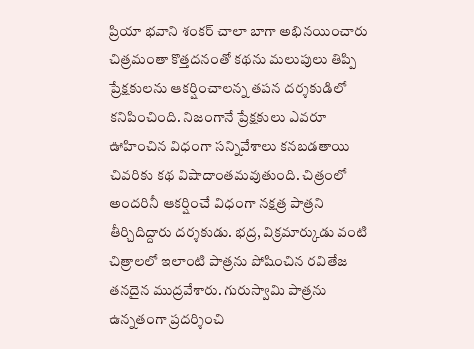ప్రియా భవాని శంకర్ చాలా బాగా అభినయించారు చిత్రమంతా కొత్తదనంతో కథను మలుపులు తిప్పి ప్రేక్షకులను ఆకర్షించాలన్న తపన దర్శకుడిలో కనిపించింది. నిజంగానే ప్రేక్షకులు ఎవరూ ఊహించిన విధంగా సన్నివేశాలు కనబడతాయి చివరికు కథ విషాదాంతమవుతుంది. చిత్రంలో అందరినీ ఆకర్షించే విధంగా నక్షత్ర పాత్రని తీర్చిదిద్దారు దర్శకుడు. భద్ర, విక్రమార్కుడు వంటి చిత్రాలలో ఇలాంటి పాత్రను పోషించిన రవితేజ తనదైన ముద్రవేశారు. గురుస్వామి పాత్రను ఉన్నతంగా ప్రదర్శించి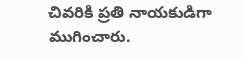చివరికి ప్రతి నాయకుడిగా ముగించారు.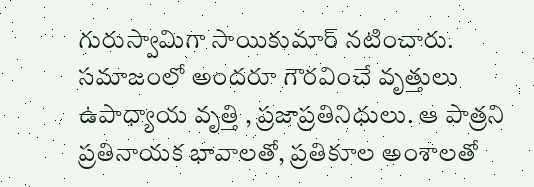గురుస్వామిగా సాయికుమార్ నటించారు. సమాజంలో అందరూ గౌరవించే వృత్తులు ఉపాధ్యాయ వృత్తి , ప్రజాప్రతినిధులు. ఆ పాత్రని ప్రతినాయక భావాలతో, ప్రతికూల అంశాలతో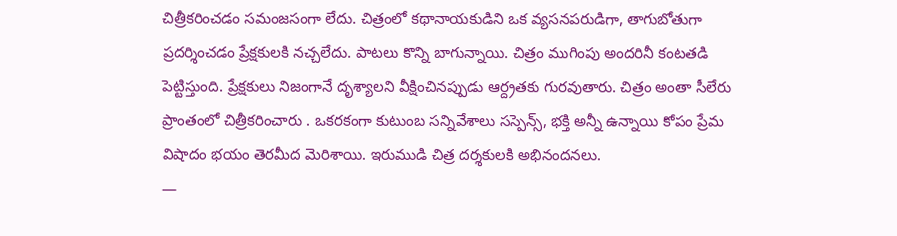చిత్రీకరించడం సమంజసంగా లేదు. చిత్రంలో కథానాయకుడిని ఒక వ్యసనపరుడిగా, తాగుబోతుగా ప్రదర్శించడం ప్రేక్షకులకి నచ్చలేదు. పాటలు కొన్ని బాగున్నాయి. చిత్రం ముగింపు అందరినీ కంటతడి పెట్టిస్తుంది. ప్రేక్షకులు నిజంగానే దృశ్యాలని వీక్షించినప్పుడు ఆర్ద్రతకు గురవుతారు. చిత్రం అంతా సీలేరు ప్రాంతంలో చిత్రీకరించారు . ఒకరకంగా కుటుంబ సన్నివేశాలు సస్పెన్స్, భక్తి అన్నీ ఉన్నాయి కోపం ప్రేమ విషాదం భయం తెరమీద మెరిశాయి. ఇరుముడి చిత్ర దర్శకులకి అభినందనలు.
—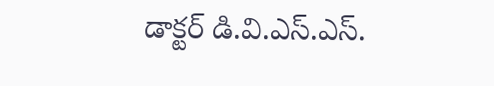డాక్టర్ డి.వి.ఎస్.ఎస్.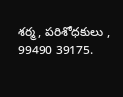శర్మ , పరిశోధకులు , 99490 39175.